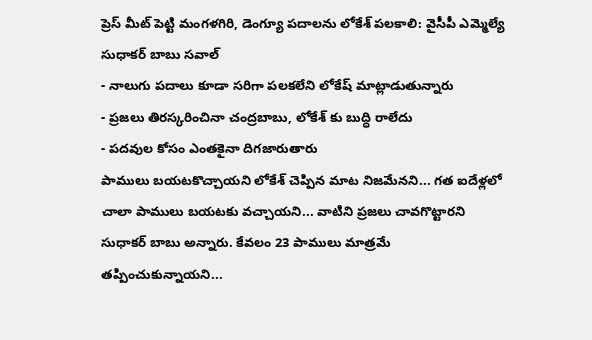ప్రెస్ మీట్ పెట్టి మంగళగిరి, డెంగ్యూ పదాలను లోకేశ్ పలకాలి: వైసీపీ ఎమ్మెల్యే సుధాకర్ బాబు సవాల్
- నాలుగు పదాలు కూడా సరిగా పలకలేని లోకేష్ మాట్లాడుతున్నారు
- ప్రజలు తిరస్కరించినా చంద్రబాబు, లోకేశ్ కు బుద్ధి రాలేదు
- పదవుల కోసం ఎంతకైనా దిగజారుతారు
పాములు బయటకొచ్చాయని లోకేశ్ చెప్పిన మాట నిజమేనని... గత ఐదేళ్లలో చాలా పాములు బయటకు వచ్చాయని... వాటిని ప్రజలు చావగొట్టారని సుధాకర్ బాబు అన్నారు. కేవలం 23 పాములు మాత్రమే తప్పించుకున్నాయని...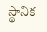స్థానిక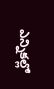ఎన్నికల్లో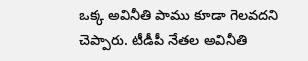ఒక్క అవినీతి పాము కూడా గెలవదని చెప్పారు. టీడీపీ నేతల అవినీతి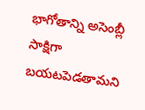భాగోతాన్ని అసెంబ్లీ సాక్షిగా బయటపెడతామని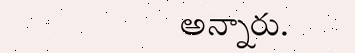అన్నారు.